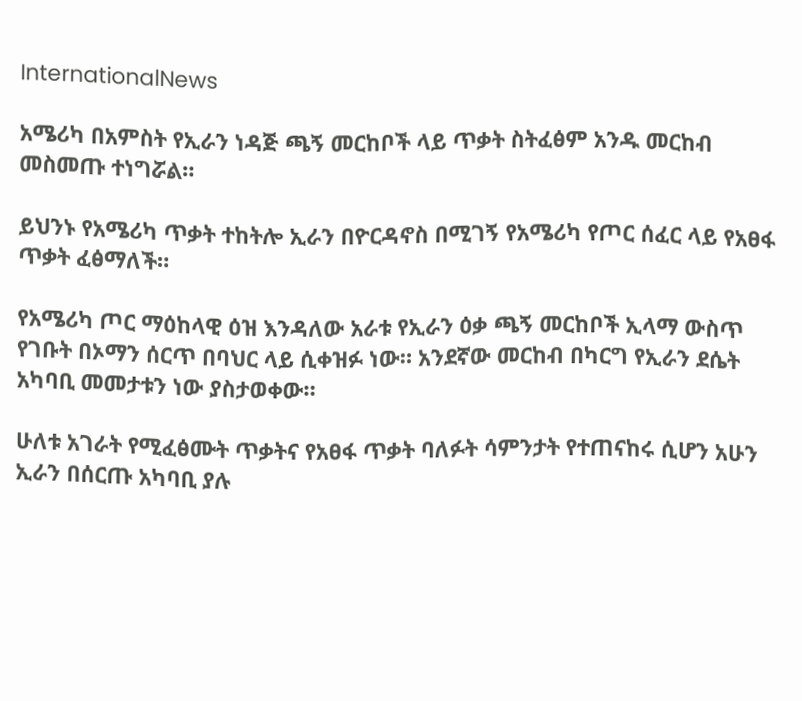InternationalNews

አሜሪካ በአምስት የኢራን ነዳጅ ጫኝ መርከቦች ላይ ጥቃት ስትፈፅም አንዱ መርከብ መስመጡ ተነግሯል።

ይህንኑ የአሜሪካ ጥቃት ተከትሎ ኢራን በዮርዳኖስ በሚገኝ የአሜሪካ የጦር ሰፈር ላይ የአፀፋ ጥቃት ፈፅማለች።

የአሜሪካ ጦር ማዕከላዊ ዕዝ እንዳለው አራቱ የኢራን ዕቃ ጫኝ መርከቦች ኢላማ ውስጥ የገቡት በኦማን ሰርጥ በባህር ላይ ሲቀዝፉ ነው። አንደኛው መርከብ በካርግ የኢራን ደሴት አካባቢ መመታቱን ነው ያስታወቀው።

ሁለቱ አገራት የሚፈፅሙት ጥቃትና የአፀፋ ጥቃት ባለፉት ሳምንታት የተጠናከሩ ሲሆን አሁን ኢራን በሰርጡ አካባቢ ያሉ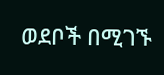ወደቦች በሚገኙ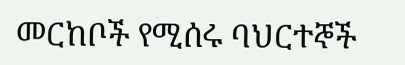መርከቦች የሚሰሩ ባህርተኞች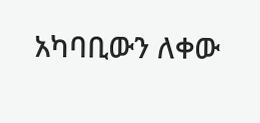አካባቢውን ለቀው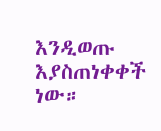እንዲወጡ እያስጠነቀቀች ነው።